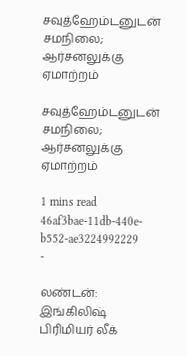சவுத்ஹேம்டனுடன் சமநிலை; ஆர்சனலுக்கு ஏமாற்றம்

சவுத்ஹேம்டனுடன் சமநிலை; ஆர்சனலுக்கு ஏமாற்றம்

1 mins read
46af3bae-11db-440e-b552-ae3224992229
-

லண்டன்: இங்கிலிஷ் பிரிமியர் லீக்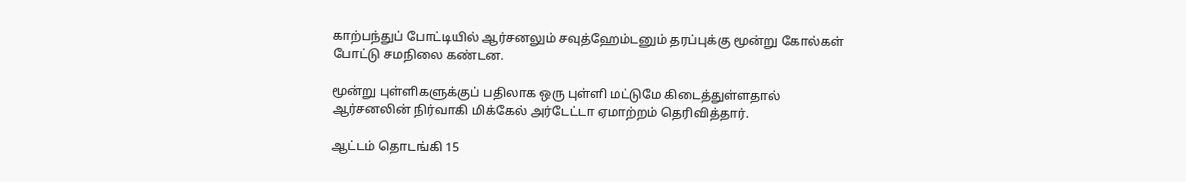காற்பந்துப் போட்டியில் ஆர்சனலும் சவுத்ஹேம்டனும் தரப்புக்கு மூன்று கோல்கள் போட்டு சமநிலை கண்டன.

மூன்று புள்ளிகளுக்குப் பதிலாக ஒரு புள்ளி மட்டுமே கிடைத்துள்ளதால் ஆர்சனலின் நிர்வாகி மிக்கேல் அர்டேட்டா ஏமாற்றம் தெரிவித்தார்.

ஆட்டம் தொடங்கி 15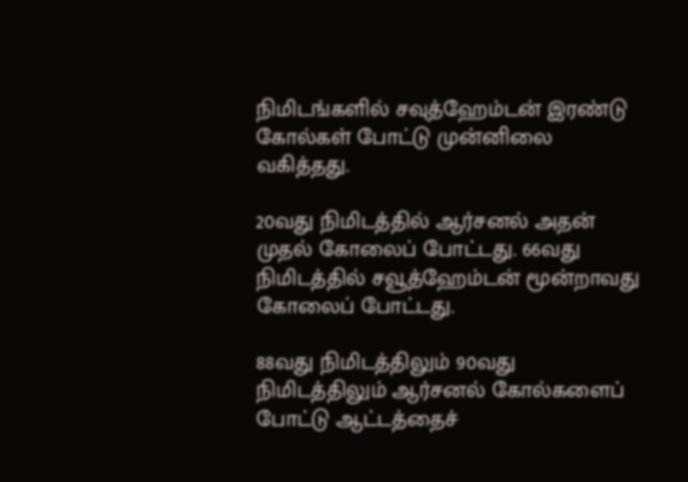நிமிடங்களில் சவுத்ஹேம்டன் இரண்டு கோல்கள் போட்டு முன்னிலை வகித்தது.

20வது நிமிடத்தில் ஆர்சனல் அதன் முதல் கோலைப் போட்டது. 66வது நிமிடத்தில் சவூத்ஹேம்டன் மூன்றாவது கோலைப் போட்டது.

88வது நிமிடத்திலும் 90வது நிமிடத்திலும் ஆர்சனல் கோல்களைப் போட்டு ஆட்டத்தைச்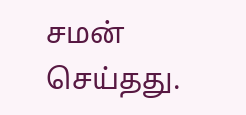சமன் செய்தது.